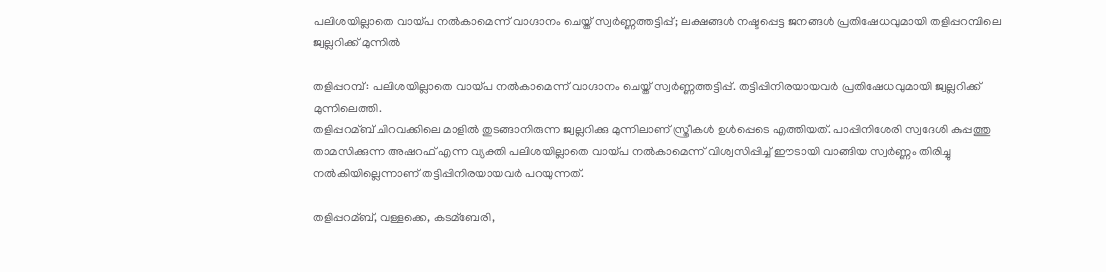പലിശയില്ലാതെ വായ്പ നല്‍കാമെന്ന് വാഗ്ദാനം ചെയ്ത് സ്വര്‍ണ്ണത്തട്ടിപ്പ്; ലക്ഷങ്ങള്‍ നഷ്ടപ്പെട്ട ജനങ്ങള്‍ പ്രതിഷേധവുമായി തളിപ്പറമ്പിലെ ജ്വല്ലറിക്ക് മുന്നില്‍

തളിപ്പറമ്പ്: പലിശയില്ലാതെ വായ്പ നല്‍കാമെന്ന് വാഗ്ദാനം ചെയ്ത് സ്വർണ്ണത്തട്ടിപ്പ്. തട്ടിപ്പിനിരയായവർ പ്രതിഷേധവുമായി ജ്വല്ലറിക്ക് മുന്നിലെത്തി.
തളിപ്പറമ്ബ് ചിറവക്കിലെ മാളില്‍ തുടങ്ങാനിരുന്ന ജ്വല്ലറിക്കു മുന്നിലാണ് സ്ത്രീകള്‍ ഉള്‍പ്പെടെ എത്തിയത്. പാപ്പിനിശേരി സ്വദേശി കുപ്പത്തു താമസിക്കുന്ന അഷറഫ് എന്ന വ്യക്തി പലിശയില്ലാതെ വായ്പ നല്‍കാമെന്ന് വിശ്വസിപ്പിച്ച്‌ ഈടായി വാങ്ങിയ സ്വർണ്ണം തിരിച്ചു നല്‍കിയില്ലെന്നാണ് തട്ടിപ്പിനിരയായവർ പറയുന്നത്.

തളിപ്പറമ്ബ്, വള്ളക്കെ, കടമ്ബേരി,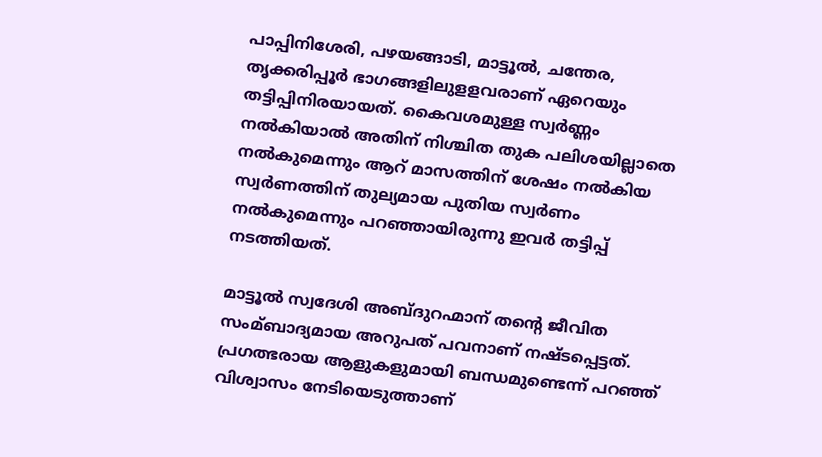പാപ്പിനിശേരി, പഴയങ്ങാടി, മാട്ടൂല്‍, ചന്തേര, തൃക്കരിപ്പൂർ ഭാഗങ്ങളിലുളളവരാണ് ഏറെയും തട്ടിപ്പിനിരയായത്. കൈവശമുള്ള സ്വർണ്ണം നല്‍കിയാല്‍ അതിന് നിശ്ചിത തുക പലിശയില്ലാതെ നല്‍കുമെന്നും ആറ് മാസത്തിന് ശേഷം നല്‍കിയ സ്വർണത്തിന് തുല്യമായ പുതിയ സ്വർണം നല്‍കുമെന്നും പറഞ്ഞായിരുന്നു ഇവർ തട്ടിപ്പ് നടത്തിയത്.

മാട്ടൂല്‍ സ്വദേശി അബ്ദുറഹ്മാന് തൻ്റെ ജീവിത സംമ്ബാദ്യമായ അറുപത് പവനാണ് നഷ്ടപ്പെട്ടത്. പ്രഗത്ഭരായ ആളുകളുമായി ബന്ധമുണ്ടെന്ന് പറഞ്ഞ് വിശ്വാസം നേടിയെടുത്താണ്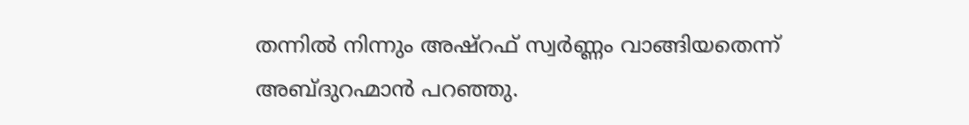തന്നില്‍ നിന്നും അഷ്റഫ് സ്വർണ്ണം വാങ്ങിയതെന്ന് അബ്ദുറഹ്മാൻ പറഞ്ഞു.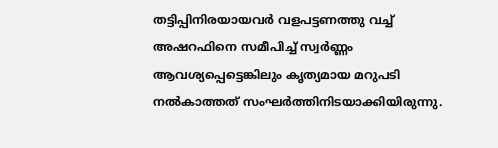തട്ടിപ്പിനിരയായവർ വളപട്ടണത്തു വച്ച്‌ അഷറഫിനെ സമീപിച്ച്‌ സ്വർണ്ണം ആവശ്യപ്പെട്ടെങ്കിലും കൃത്യമായ മറുപടി നല്‍കാത്തത് സംഘർത്തിനിടയാക്കിയിരുന്നു.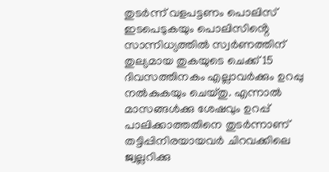തുടർന്ന് വളപട്ടണം പൊലിസ് ഇടപെടുകയും പൊലിസിൻ്റെ സാന്നിധ്യത്തില്‍ സ്വർണത്തിന് തുല്യമായ തുകയുടെ ചെക്ക് 15 ദിവസത്തിനകം എല്ലാവർക്കും ഉറപ്പു നല്‍കുകയും ചെയ്തു. എന്നാല്‍ മാസങ്ങള്‍ക്കു ശേഷവും ഉറപ്പ് പാലിക്കാത്തതിനെ തുടർന്നാണ് തട്ടിപ്പിനിരയായവർ ചിറവക്കിലെ ജ്വല്ലറിക്കു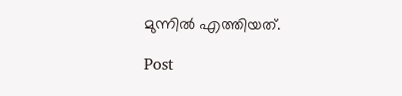മുന്നില്‍ എത്തിയത്.

Post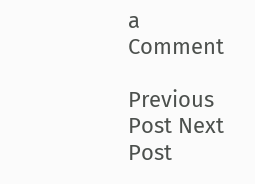a Comment

Previous Post Next Post